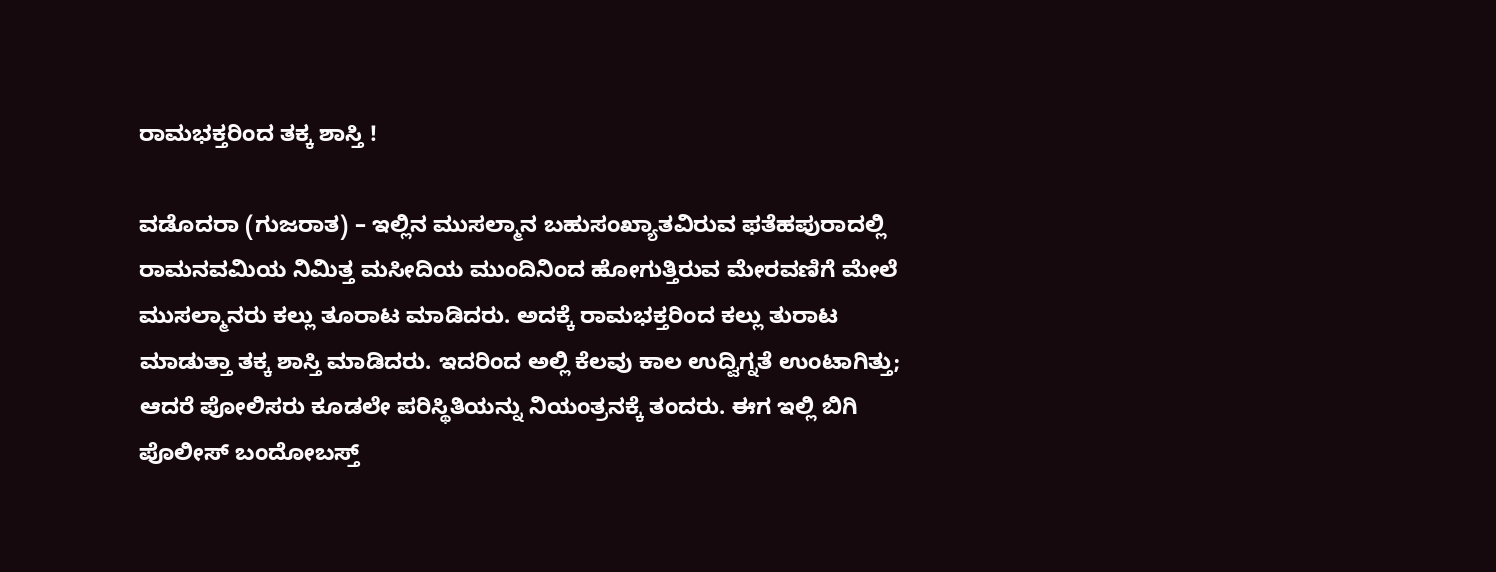ರಾಮಭಕ್ತರಿಂದ ತಕ್ಕ ಶಾಸ್ತಿ !

ವಡೊದರಾ (ಗುಜರಾತ) – ಇಲ್ಲಿನ ಮುಸಲ್ಮಾನ ಬಹುಸಂಖ್ಯಾತವಿರುವ ಫತೆಹಪುರಾದಲ್ಲಿ ರಾಮನವಮಿಯ ನಿಮಿತ್ತ ಮಸೀದಿಯ ಮುಂದಿನಿಂದ ಹೋಗುತ್ತಿರುವ ಮೇರವಣಿಗೆ ಮೇಲೆ ಮುಸಲ್ಮಾನರು ಕಲ್ಲು ತೂರಾಟ ಮಾಡಿದರು. ಅದಕ್ಕೆ ರಾಮಭಕ್ತರಿಂದ ಕಲ್ಲು ತುರಾಟ ಮಾಡುತ್ತಾ ತಕ್ಕ ಶಾಸ್ತಿ ಮಾಡಿದರು. ಇದರಿಂದ ಅಲ್ಲಿ ಕೆಲವು ಕಾಲ ಉದ್ವಿಗ್ನತೆ ಉಂಟಾಗಿತ್ತು; ಆದರೆ ಪೋಲಿಸರು ಕೂಡಲೇ ಪರಿಸ್ಥಿತಿಯನ್ನು ನಿಯಂತ್ರನಕ್ಕೆ ತಂದರು. ಈಗ ಇಲ್ಲಿ ಬಿಗಿ ಪೊಲೀಸ್ ಬಂದೋಬಸ್ತ್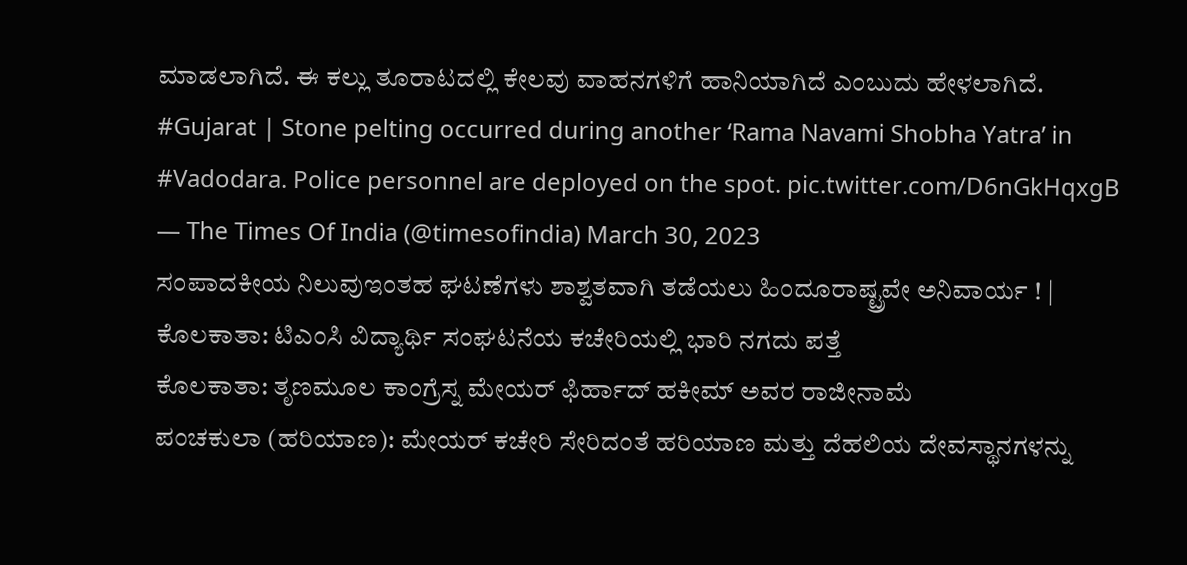ಮಾಡಲಾಗಿದೆ. ಈ ಕಲ್ಲು ತೂರಾಟದಲ್ಲಿ ಕೇಲವು ವಾಹನಗಳಿಗೆ ಹಾನಿಯಾಗಿದೆ ಎಂಬುದು ಹೇಳಲಾಗಿದೆ.
#Gujarat | Stone pelting occurred during another ‘Rama Navami Shobha Yatra’ in #Vadodara. Police personnel are deployed on the spot. pic.twitter.com/D6nGkHqxgB
— The Times Of India (@timesofindia) March 30, 2023
ಸಂಪಾದಕೀಯ ನಿಲುವುಇಂತಹ ಘಟಣೆಗಳು ಶಾಶ್ವತವಾಗಿ ತಡೆಯಲು ಹಿಂದೂರಾಷ್ಟ್ರವೇ ಅನಿವಾರ್ಯ ! |
ಕೊಲಕಾತಾ: ಟಿಎಂಸಿ ವಿದ್ಯಾರ್ಥಿ ಸಂಘಟನೆಯ ಕಚೇರಿಯಲ್ಲಿ ಭಾರಿ ನಗದು ಪತ್ತೆ
ಕೊಲಕಾತಾ: ತೃಣಮೂಲ ಕಾಂಗ್ರೆಸ್ನ ಮೇಯರ್ ಫಿರ್ಹಾದ್ ಹಕೀಮ್ ಅವರ ರಾಜೀನಾಮೆ
ಪಂಚಕುಲಾ (ಹರಿಯಾಣ): ಮೇಯರ್ ಕಚೇರಿ ಸೇರಿದಂತೆ ಹರಿಯಾಣ ಮತ್ತು ದೆಹಲಿಯ ದೇವಸ್ಥಾನಗಳನ್ನು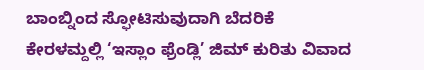ಬಾಂಬ್ನಿಂದ ಸ್ಫೋಟಿಸುವುದಾಗಿ ಬೆದರಿಕೆ
ಕೇರಳಮ್ದಲ್ಲಿ ‘ಇಸ್ಲಾಂ ಫ್ರೆಂಡ್ಲಿ’ ಜಿಮ್ ಕುರಿತು ವಿವಾದ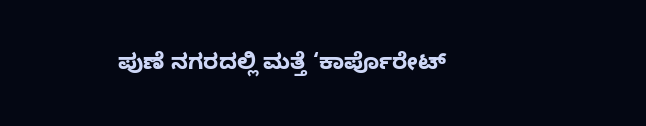ಪುಣೆ ನಗರದಲ್ಲಿ ಮತ್ತೆ ‘ಕಾರ್ಪೊರೇಟ್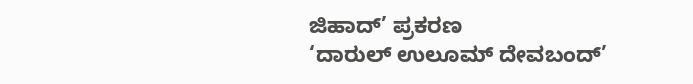ಜಿಹಾದ್’ ಪ್ರಕರಣ
‘ದಾರುಲ್ ಉಲೂಮ್ ದೇವಬಂದ್’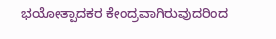ಭಯೋತ್ಪಾದಕರ ಕೇಂದ್ರವಾಗಿರುವುದರಿಂದ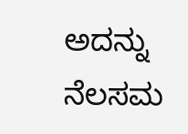ಅದನ್ನು ನೆಲಸಮ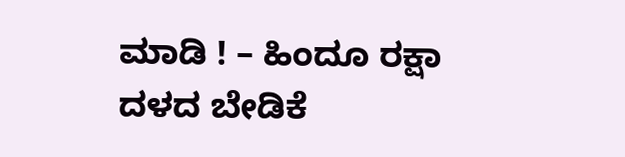ಮಾಡಿ ! – ಹಿಂದೂ ರಕ್ಷಾ ದಳದ ಬೇಡಿಕೆ